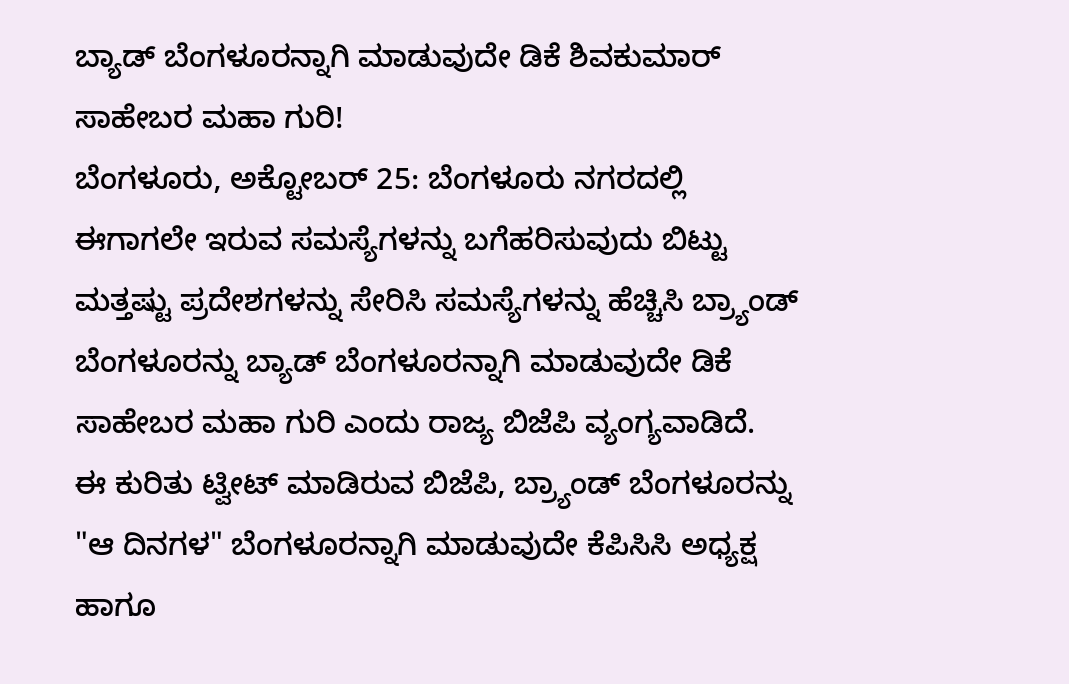ಬ್ಯಾಡ್ ಬೆಂಗಳೂರನ್ನಾಗಿ ಮಾಡುವುದೇ ಡಿಕೆ ಶಿವಕುಮಾರ್ ಸಾಹೇಬರ ಮಹಾ ಗುರಿ!
ಬೆಂಗಳೂರು, ಅಕ್ಟೋಬರ್ 25: ಬೆಂಗಳೂರು ನಗರದಲ್ಲಿ ಈಗಾಗಲೇ ಇರುವ ಸಮಸ್ಯೆಗಳನ್ನು ಬಗೆಹರಿಸುವುದು ಬಿಟ್ಟು ಮತ್ತಷ್ಟು ಪ್ರದೇಶಗಳನ್ನು ಸೇರಿಸಿ ಸಮಸ್ಯೆಗಳನ್ನು ಹೆಚ್ಚಿಸಿ ಬ್ರ್ಯಾಂಡ್ ಬೆಂಗಳೂರನ್ನು ಬ್ಯಾಡ್ ಬೆಂಗಳೂರನ್ನಾಗಿ ಮಾಡುವುದೇ ಡಿಕೆ ಸಾಹೇಬರ ಮಹಾ ಗುರಿ ಎಂದು ರಾಜ್ಯ ಬಿಜೆಪಿ ವ್ಯಂಗ್ಯವಾಡಿದೆ.
ಈ ಕುರಿತು ಟ್ವೀಟ್ ಮಾಡಿರುವ ಬಿಜೆಪಿ, ಬ್ರ್ಯಾಂಡ್ ಬೆಂಗಳೂರನ್ನು "ಆ ದಿನಗಳ" ಬೆಂಗಳೂರನ್ನಾಗಿ ಮಾಡುವುದೇ ಕೆಪಿಸಿಸಿ ಅಧ್ಯಕ್ಷ ಹಾಗೂ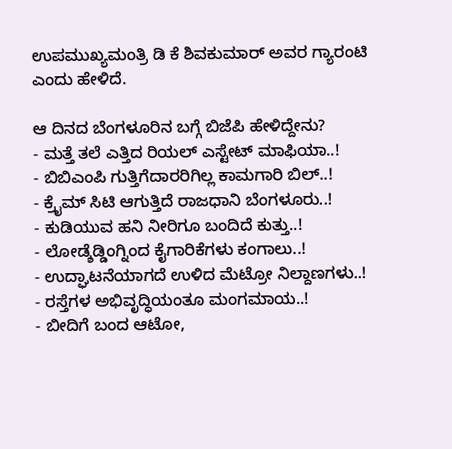ಉಪಮುಖ್ಯಮಂತ್ರಿ ಡಿ ಕೆ ಶಿವಕುಮಾರ್ ಅವರ ಗ್ಯಾರಂಟಿ ಎಂದು ಹೇಳಿದೆ.

ಆ ದಿನದ ಬೆಂಗಳೂರಿನ ಬಗ್ಗೆ ಬಿಜೆಪಿ ಹೇಳಿದ್ದೇನು?
- ಮತ್ತೆ ತಲೆ ಎತ್ತಿದ ರಿಯಲ್ ಎಸ್ಟೇಟ್ ಮಾಫಿಯಾ..!
- ಬಿಬಿಎಂಪಿ ಗುತ್ತಿಗೆದಾರರಿಗಿಲ್ಲ ಕಾಮಗಾರಿ ಬಿಲ್..!
- ಕ್ರೈಮ್ ಸಿಟಿ ಆಗುತ್ತಿದೆ ರಾಜಧಾನಿ ಬೆಂಗಳೂರು..!
- ಕುಡಿಯುವ ಹನಿ ನೀರಿಗೂ ಬಂದಿದೆ ಕುತ್ತು..!
- ಲೋಡ್ಶೆಡ್ಡಿಂಗ್ನಿಂದ ಕೈಗಾರಿಕೆಗಳು ಕಂಗಾಲು..!
- ಉದ್ಘಾಟನೆಯಾಗದೆ ಉಳಿದ ಮೆಟ್ರೋ ನಿಲ್ದಾಣಗಳು..!
- ರಸ್ತೆಗಳ ಅಭಿವೃದ್ಧಿಯಂತೂ ಮಂಗಮಾಯ..!
- ಬೀದಿಗೆ ಬಂದ ಆಟೋ,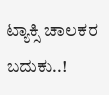ಟ್ಯಾಕ್ಸಿ ಚಾಲಕರ ಬದುಕು..!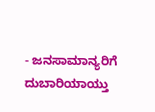- ಜನಸಾಮಾನ್ಯರಿಗೆ ದುಬಾರಿಯಾಯ್ತು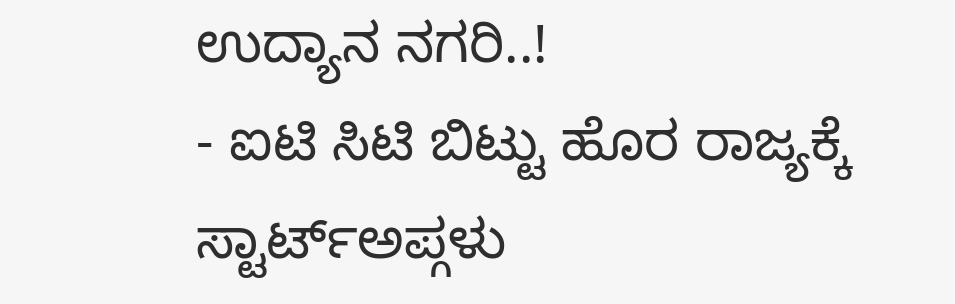ಉದ್ಯಾನ ನಗರಿ..!
- ಐಟಿ ಸಿಟಿ ಬಿಟ್ಟು ಹೊರ ರಾಜ್ಯಕ್ಕೆ ಸ್ಟಾರ್ಟ್ಅಪ್ಗಳು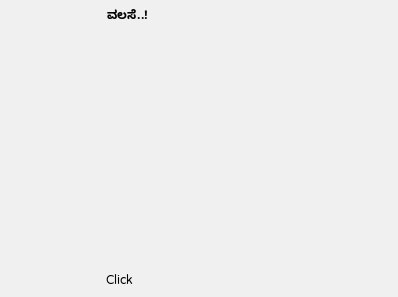ವಲಸೆ..!












Click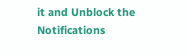it and Unblock the Notifications